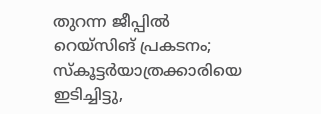തുറന്ന ജീപ്പില്‍ റെയ്സിങ് പ്രകടനം; സ്കൂട്ടർയാത്രക്കാരിയെ ഇടിച്ചിട്ടു,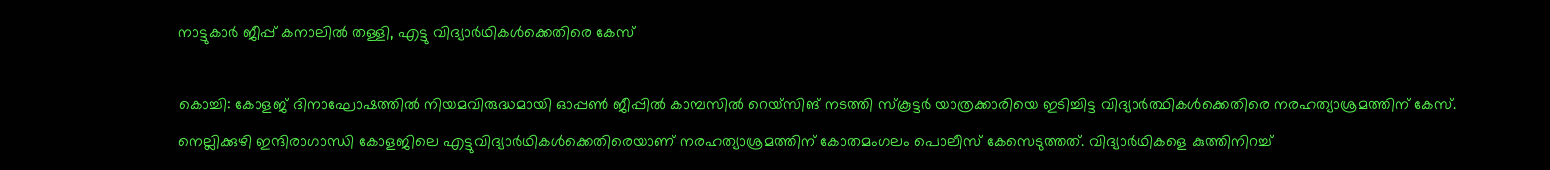നാട്ടുകാർ ജീപ്പ് കനാലിൽ തള്ളി, എട്ടു വിദ്യാര്‍ഥികള്‍ക്കെതിരെ കേസ്

കൊച്ചി: കോളജ് ദിനാഘോഷത്തില്‍ നിയമവിരുദ്ധമായി ഓപ്പണ്‍ ജീപ്പില്‍ കാമ്പസില്‍ റെയ്സിങ് നടത്തി സ്‌കൂട്ടര്‍ യാത്രക്കാരിയെ ഇടിച്ചിട്ട വിദ്യാര്‍ത്ഥികള്‍ക്കെതിരെ നരഹത്യാശ്രമത്തിന് കേസ്. നെല്ലിക്കുഴി ഇന്ദിരാഗാന്ധി കോളജിലെ എട്ടുവിദ്യാര്‍ഥികള്‍ക്കെതിരെയാണ് നരഹത്യാശ്രമത്തിന് കോതമംഗലം പൊലീസ് കേസെടുത്തത്. വിദ്യാര്‍ഥികളെ കുത്തിനിറച്ച്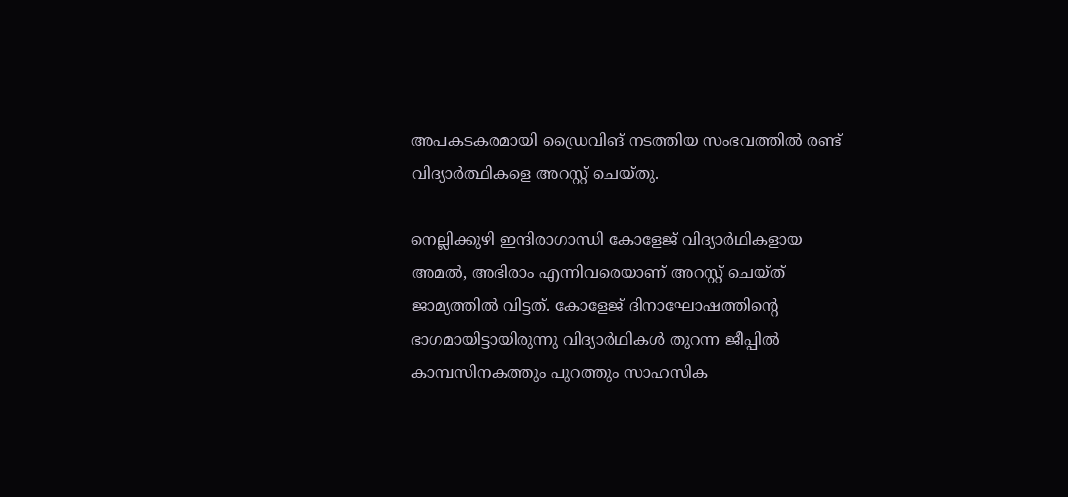അപകടകരമായി ഡ്രൈവിങ് നടത്തിയ സംഭവത്തില്‍ രണ്ട് വിദ്യാര്‍ത്ഥികളെ അറസ്റ്റ് ചെയ്തു.

നെല്ലിക്കുഴി ഇന്ദിരാഗാന്ധി കോളേജ് വിദ്യാര്‍ഥികളായ അമല്‍, അഭിരാം എന്നിവരെയാണ് അറസ്റ്റ് ചെയ്ത് ജാമ്യത്തില്‍ വിട്ടത്. കോളേജ് ദിനാഘോഷത്തിന്റെ ഭാഗമായിട്ടായിരുന്നു വിദ്യാര്‍ഥികള്‍ തുറന്ന ജീപ്പില്‍ കാമ്പസിനകത്തും പുറത്തും സാഹസിക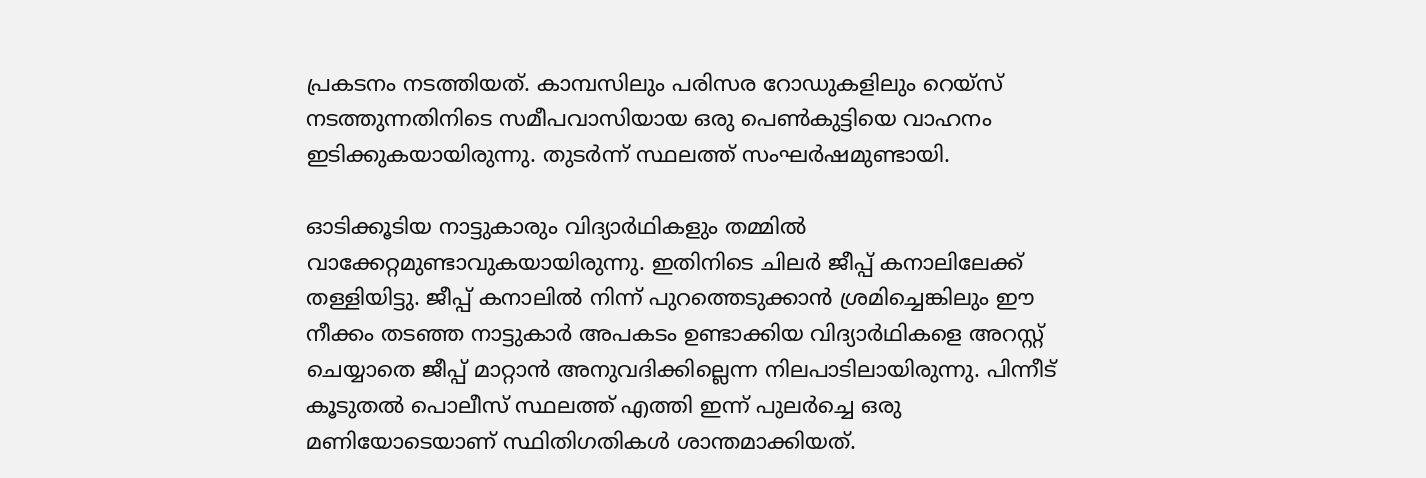പ്രകടനം നടത്തിയത്. കാമ്പസിലും പരിസര റോഡുകളിലും റെയ്സ് നടത്തുന്നതിനിടെ സമീപവാസിയായ ഒരു പെണ്‍കുട്ടിയെ വാഹനം ഇടിക്കുകയായിരുന്നു. തുടര്‍ന്ന് സ്ഥലത്ത് സംഘര്‍ഷമുണ്ടായി.

ഓടിക്കൂടിയ നാട്ടുകാരും വിദ്യാര്‍ഥികളും തമ്മില്‍ വാക്കേറ്റമുണ്ടാവുകയായിരുന്നു. ഇതിനിടെ ചിലര്‍ ജീപ്പ് കനാലിലേക്ക് തള്ളിയിട്ടു. ജീപ്പ് കനാലില്‍ നിന്ന് പുറത്തെടുക്കാന്‍ ശ്രമിച്ചെങ്കിലും ഈ നീക്കം തടഞ്ഞ നാട്ടുകാര്‍ അപകടം ഉണ്ടാക്കിയ വിദ്യാര്‍ഥികളെ അറസ്റ്റ് ചെയ്യാതെ ജീപ്പ് മാറ്റാന്‍ അനുവദിക്കില്ലെന്ന നിലപാടിലായിരുന്നു. പിന്നീട് കൂടുതല്‍ പൊലീസ് സ്ഥലത്ത് എത്തി ഇന്ന് പുലര്‍ച്ചെ ഒരു മണിയോടെയാണ് സ്ഥിതിഗതികള്‍ ശാന്തമാക്കിയത്.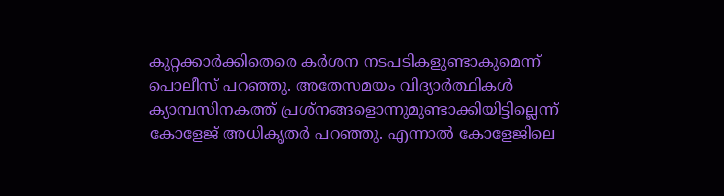കുറ്റക്കാര്‍ക്കിതെരെ കര്‍ശന നടപടികളുണ്ടാകുമെന്ന് പൊലീസ് പറഞ്ഞു. അതേസമയം വിദ്യാര്‍ത്ഥികള്‍ ക്യാമ്പസിനകത്ത് പ്രശ്‌നങ്ങളൊന്നുമുണ്ടാക്കിയിട്ടില്ലെന്ന് കോളേജ് അധികൃതര്‍ പറഞ്ഞു. എന്നാല്‍ കോളേജിലെ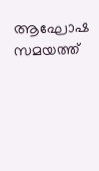ആഘോഷ സമയത്ത്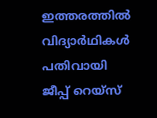ഇത്തരത്തില്‍ വിദ്യാര്‍ഥികള്‍ പതിവായി ജീപ്പ് റെയ്‌സ്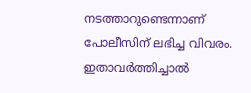നടത്താറുണ്ടെന്നാണ് പോലീസിന് ലഭിച്ച വിവരം. ഇതാവര്‍ത്തിച്ചാല്‍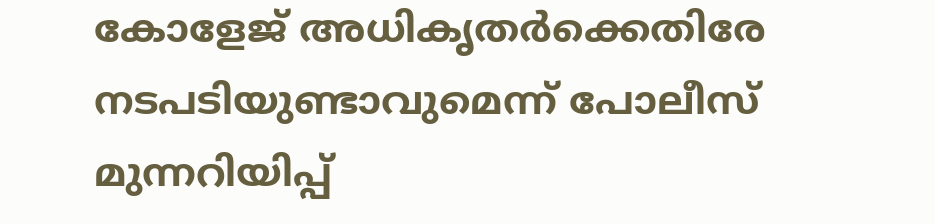കോളേജ് അധികൃതര്‍ക്കെതിരേ നടപടിയുണ്ടാവുമെന്ന് പോലീസ് മുന്നറിയിപ്പ്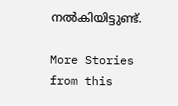നല്‍കിയിട്ടുണ്ട്.

More Stories from this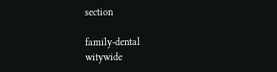section

family-dental
witywide